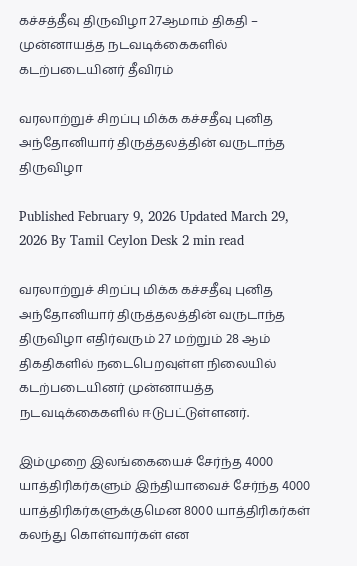கச்சத்தீவு திருவிழா 27ஆமாம் திகதி – முன்னாயத்த நடவடிக்கைகளில் கடற்படையினர் தீவிரம்

வரலாற்றுச் சிறப்பு மிக்க கச்சதீவு புனித அந்தோனியார் திருத்தலத்தின் வருடாந்த திருவிழா

Published February 9, 2026 Updated March 29, 2026 By Tamil Ceylon Desk 2 min read

வரலாற்றுச் சிறப்பு மிக்க கச்சதீவு புனித அந்தோனியார் திருத்தலத்தின் வருடாந்த திருவிழா எதிர்வரும் 27 மற்றும் 28 ஆம் திகதிகளில் நடைபெறவுள்ள நிலையில் கடற்படையினர் முன்னாயத்த நடவடிக்கைகளில் ஈடுபட்டுள்ளனர்.

இம்முறை இலங்கையைச் சேர்ந்த 4000 யாத்திரிகர்களும் இந்தியாவைச் சேர்ந்த 4000 யாத்திரிகர்களுக்குமென 8000 யாத்திரிகர்கள் கலந்து கொள்வார்கள் என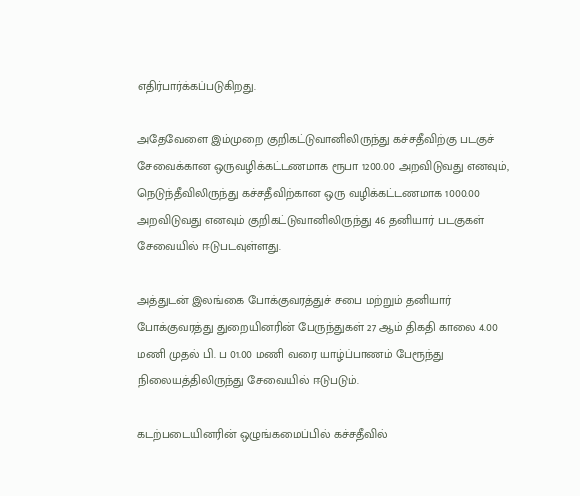எதிர்பார்க்கப்படுகிறது.

அதேவேளை இம்முறை குறிகட்டுவானிலிருந்து கச்சதீவிற்கு படகுச் சேவைக்கான ஒருவழிக்கட்டணமாக ரூபா 1200.00 அறவிடுவது எனவும், நெடுந்தீவிலிருந்து கச்சதீவிற்கான ஒரு வழிக்கட்டணமாக 1000.00 அறவிடுவது எனவும் குறிகட்டுவானிலிருந்து 46 தனியார் படகுகள் சேவையில் ஈடுபடவுள்ளது.

அத்துடன் இலங்கை போக்குவரத்துச் சபை மற்றும் தனியார் போக்குவரத்து துறையினரின் பேருந்துகள் 27 ஆம் திகதி காலை 4.00 மணி முதல் பி. ப 01.00 மணி வரை யாழ்ப்பாணம் பேரூந்து நிலையத்திலிருந்து சேவையில் ஈடுபடும்.

கடற்படையினரின் ஒழுங்கமைப்பில் கச்சதீவில்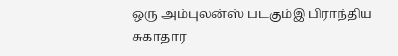ஒரு அம்புலன்ஸ் படகும்இ பிராந்திய சுகாதார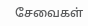சேவைகள்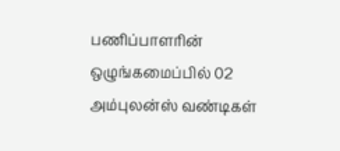பணிப்பாளரின் ஒழுங்கமைப்பில் 02 அம்புலன்ஸ் வண்டிகள்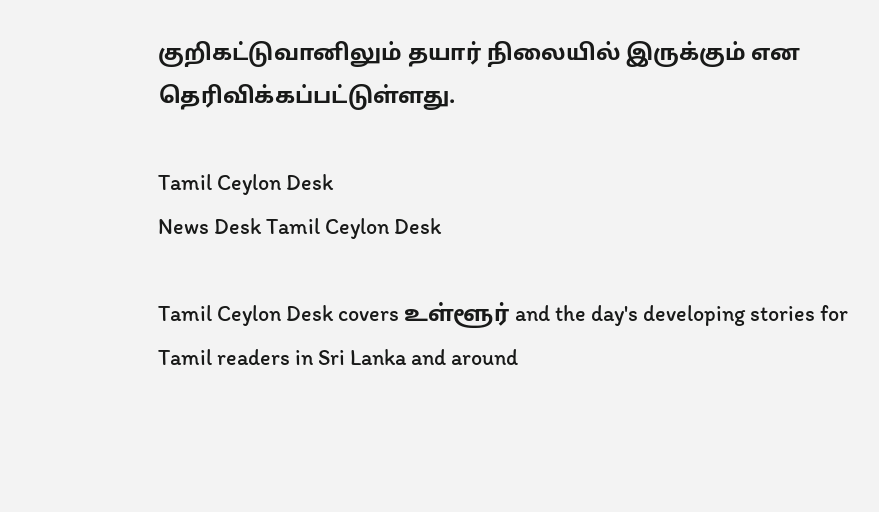குறிகட்டுவானிலும் தயார் நிலையில் இருக்கும் என தெரிவிக்கப்பட்டுள்ளது.

Tamil Ceylon Desk
News Desk Tamil Ceylon Desk

Tamil Ceylon Desk covers உள்ளூர் and the day's developing stories for Tamil readers in Sri Lanka and around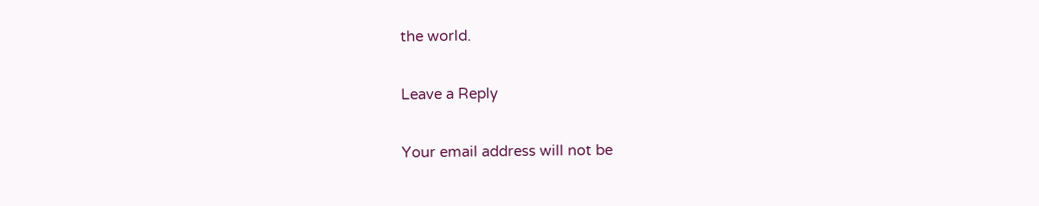the world.

Leave a Reply

Your email address will not be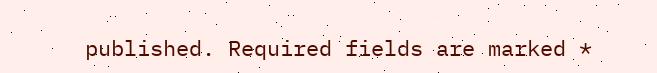published. Required fields are marked *